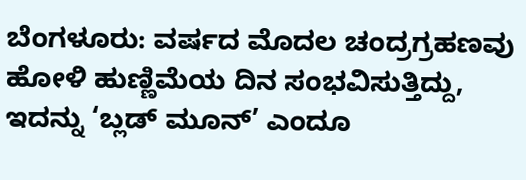ಬೆಂಗಳೂರು: ವರ್ಷದ ಮೊದಲ ಚಂದ್ರಗ್ರಹಣವು ಹೋಳಿ ಹುಣ್ಣಿಮೆಯ ದಿನ ಸಂಭವಿಸುತ್ತಿದ್ದು, ಇದನ್ನು ‘ಬ್ಲಡ್ ಮೂನ್’ ಎಂದೂ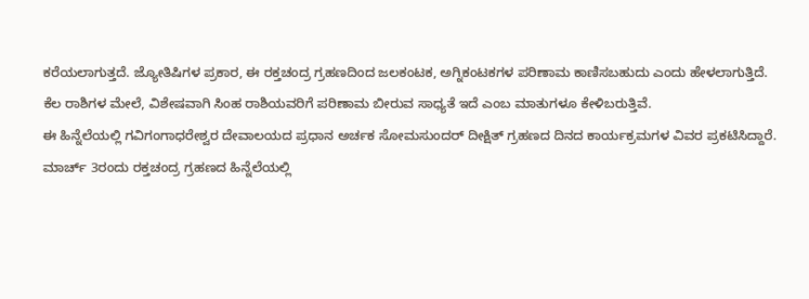ಕರೆಯಲಾಗುತ್ತದೆ. ಜ್ಯೋತಿಷಿಗಳ ಪ್ರಕಾರ, ಈ ರಕ್ತಚಂದ್ರ ಗ್ರಹಣದಿಂದ ಜಲಕಂಟಕ, ಅಗ್ನಿಕಂಟಕಗಳ ಪರಿಣಾಮ ಕಾಣಿಸಬಹುದು ಎಂದು ಹೇಳಲಾಗುತ್ತಿದೆ. ಕೆಲ ರಾಶಿಗಳ ಮೇಲೆ, ವಿಶೇಷವಾಗಿ ಸಿಂಹ ರಾಶಿಯವರಿಗೆ ಪರಿಣಾಮ ಬೀರುವ ಸಾಧ್ಯತೆ ಇದೆ ಎಂಬ ಮಾತುಗಳೂ ಕೇಳಿಬರುತ್ತಿವೆ.
ಈ ಹಿನ್ನೆಲೆಯಲ್ಲಿ ಗವಿಗಂಗಾಧರೇಶ್ವರ ದೇವಾಲಯದ ಪ್ರಧಾನ ಅರ್ಚಕ ಸೋಮಸುಂದರ್ ದೀಕ್ಷಿತ್ ಗ್ರಹಣದ ದಿನದ ಕಾರ್ಯಕ್ರಮಗಳ ವಿವರ ಪ್ರಕಟಿಸಿದ್ದಾರೆ.
ಮಾರ್ಚ್ 3ರಂದು ರಕ್ತಚಂದ್ರ ಗ್ರಹಣದ ಹಿನ್ನೆಲೆಯಲ್ಲಿ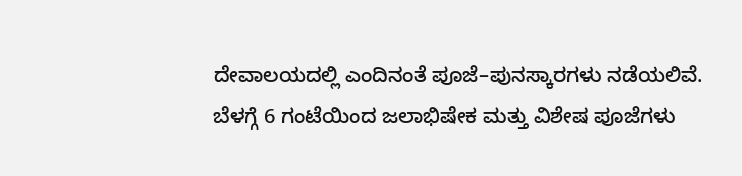ದೇವಾಲಯದಲ್ಲಿ ಎಂದಿನಂತೆ ಪೂಜೆ–ಪುನಸ್ಕಾರಗಳು ನಡೆಯಲಿವೆ. ಬೆಳಗ್ಗೆ 6 ಗಂಟೆಯಿಂದ ಜಲಾಭಿಷೇಕ ಮತ್ತು ವಿಶೇಷ ಪೂಜೆಗಳು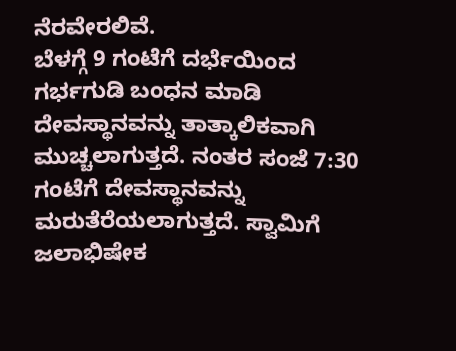ನೆರವೇರಲಿವೆ.
ಬೆಳಗ್ಗೆ 9 ಗಂಟೆಗೆ ದರ್ಭೆಯಿಂದ ಗರ್ಭಗುಡಿ ಬಂಧನ ಮಾಡಿ ದೇವಸ್ಥಾನವನ್ನು ತಾತ್ಕಾಲಿಕವಾಗಿ ಮುಚ್ಚಲಾಗುತ್ತದೆ. ನಂತರ ಸಂಜೆ 7:30 ಗಂಟೆಗೆ ದೇವಸ್ಥಾನವನ್ನು ಮರುತೆರೆಯಲಾಗುತ್ತದೆ. ಸ್ವಾಮಿಗೆ ಜಲಾಭಿಷೇಕ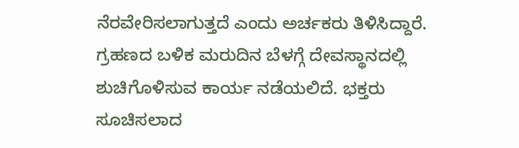ನೆರವೇರಿಸಲಾಗುತ್ತದೆ ಎಂದು ಅರ್ಚಕರು ತಿಳಿಸಿದ್ದಾರೆ.
ಗ್ರಹಣದ ಬಳಿಕ ಮರುದಿನ ಬೆಳಗ್ಗೆ ದೇವಸ್ಥಾನದಲ್ಲಿ ಶುಚಿಗೊಳಿಸುವ ಕಾರ್ಯ ನಡೆಯಲಿದೆ. ಭಕ್ತರು ಸೂಚಿಸಲಾದ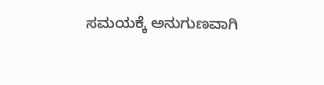ಸಮಯಕ್ಕೆ ಅನುಗುಣವಾಗಿ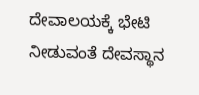ದೇವಾಲಯಕ್ಕೆ ಭೇಟಿ ನೀಡುವಂತೆ ದೇವಸ್ಥಾನ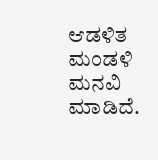ಆಡಳಿತ ಮಂಡಳಿ ಮನವಿ ಮಾಡಿದೆ.